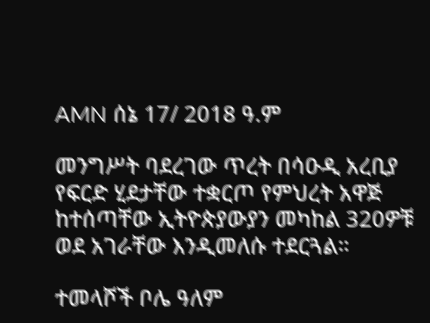AMN ሰኔ 17/ 2018 ዓ.ም

መንግሥት ባደረገው ጥረት በሳዑዲ አረቢያ የፍርድ ሂደታቸው ተቋርጦ የምህረት አዋጅ ከተሰጣቸው ኢትዮጵያውያን መካከል 320ዎቹ ወደ አገራቸው እንዲመለሱ ተደርጓል።

ተመላሾች ቦሌ ዓለም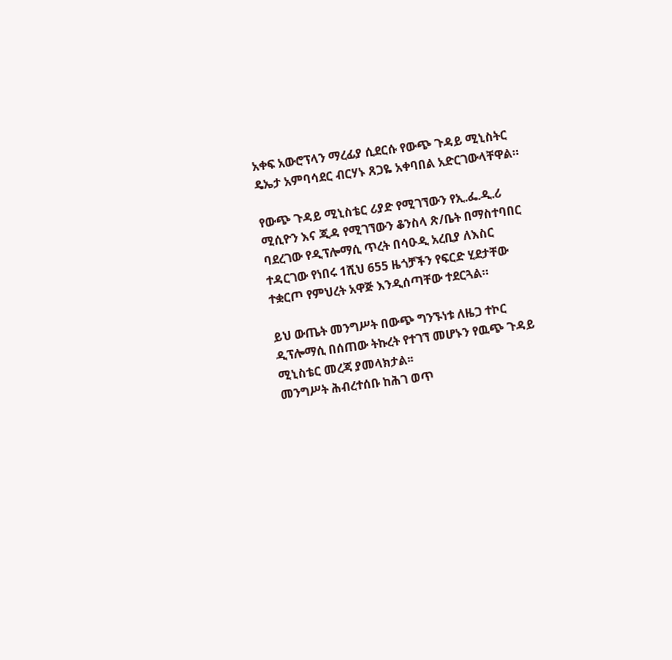አቀፍ አውሮፕላን ማረፊያ ሲደርሱ የውጭ ጉዳይ ሚኒስትር ዴኤታ አምባሳደር ብርሃኑ ጸጋዬ አቀባበል አድርገውላቸዋል።

የውጭ ጉዳይ ሚኒስቴር ሪያድ የሚገኘውን የኢ.ፌ.ዲ.ሪ ሚሲዮን እና ጂዳ የሚገኘውን ቆንስላ ጽ/ቤት በማስተባበር ባደረገው የዲፕሎማሲ ጥረት በሳዑዲ አረቢያ ለእስር ተዳርገው የነበሩ 1ሺህ 655 ዜጎቻችን የፍርድ ሂደታቸው ተቋርጦ የምህረት አዋጅ እንዲሰጣቸው ተደርጓል።

ይህ ውጤት መንግሥት በውጭ ግንኙነቱ ለዜጋ ተኮር ዲፕሎማሲ በሰጠው ትኩረት የተገኘ መሆኑን የዉጭ ጉዳይ ሚኒስቴር መረጃ ያመላክታል፡፡
መንግሥት ሕብረተሰቡ ከሕገ ወጥ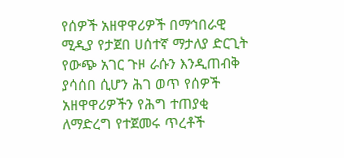የሰዎች አዘዋዋሪዎች በማኅበራዊ ሚዲያ የታጀበ ሀሰተኛ ማታለያ ድርጊት የውጭ አገር ጉዞ ራሱን እንዲጠብቅ ያሳሰበ ሲሆን ሕገ ወጥ የሰዎች አዘዋዋሪዎችን የሕግ ተጠያቂ ለማድረግ የተጀመሩ ጥረቶች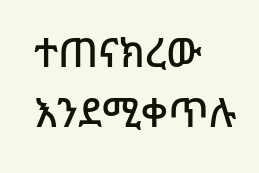ተጠናክረው እንደሚቀጥሉ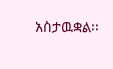አስታዉቋል፡፡